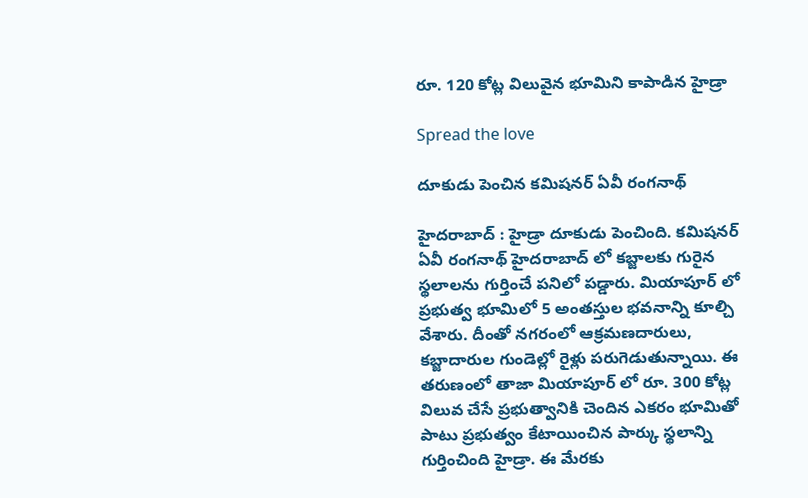రూ. 120 కోట్ల విలువైన భూమిని కాపాడిన హైడ్రా

Spread the love

దూకుడు పెంచిన క‌మిష‌న‌ర్ ఏవీ రంగ‌నాథ్

హైద‌రాబాద్ : హైడ్రా దూకుడు పెంచింది. క‌మిష‌న‌ర్ ఏవీ రంగ‌నాథ్ హైద‌రాబాద్ లో క‌బ్జాల‌కు గురైన స్థ‌లాల‌ను గుర్తించే ప‌నిలో ప‌డ్డారు. మియాపూర్ లో ప్ర‌భుత్వ భూమిలో 5 అంత‌స్తుల భ‌వ‌నాన్ని కూల్చి వేశారు. దీంతో న‌గ‌రంలో ఆక్ర‌మ‌ణదారులు, క‌బ్జాదారుల గుండెల్లో రైళ్లు ప‌రుగెడుతున్నాయి. ఈ త‌రుణంలో తాజా మియాపూర్ లో రూ. 300 కోట్ల విలువ చేసే ప్ర‌భుత్వానికి చెందిన ఎక‌రం భూమితో పాటు ప్ర‌భుత్వం కేటాయించిన పార్కు స్థ‌లాన్ని గుర్తించింది హైడ్రా. ఈ మేర‌కు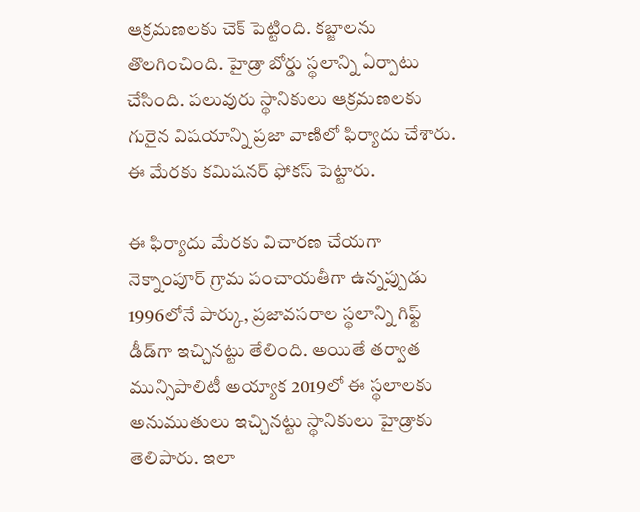ఆక్ర‌మ‌ణ‌ల‌కు చెక్ పెట్టింది. క‌బ్జాల‌ను తొల‌గించింది. హైడ్రా బోర్డు స్థ‌లాన్ని ఏర్పాటు చేసింది. ప‌లువురు స్థానికులు ఆక్ర‌మ‌ణ‌ల‌కు గురైన విష‌యాన్ని ప్ర‌జా వాణిలో ఫిర్యాదు చేశారు. ఈ మేర‌కు క‌మిష‌న‌ర్ ఫోకస్ పెట్టారు.

ఈ ఫిర్యాదు మేర‌కు విచార‌ణ చేయ‌గా నెక్నాంపూర్ గ్రామ పంచాయ‌తీగా ఉన్న‌ప్పుడు 1996లోనే పార్కు, ప్ర‌జావ‌స‌రాల స్థ‌లాన్ని గిఫ్ట్ డీడ్‌గా ఇచ్చిన‌ట్టు తేలింది. అయితే త‌ర్వాత మున్సిపాలిటీ అయ్యాక 2019లో ఈ స్థ‌లాల‌కు అనుముతులు ఇచ్చిన‌ట్టు స్థానికులు హైడ్రాకు తెలిపారు. ఇలా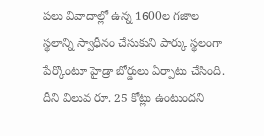ప‌లు వివాదాల్లో ఉన్న 1600ల గ‌జాల స్థ‌లాన్ని స్వాధీనం చేసుకుని పార్కు స్థ‌లంగా పేర్కొంటూ హైడ్రా బోర్డులు ఏర్పాటు చేసింది. దీని విలువ రూ. 25 కోట్లు ఉంటుంద‌ని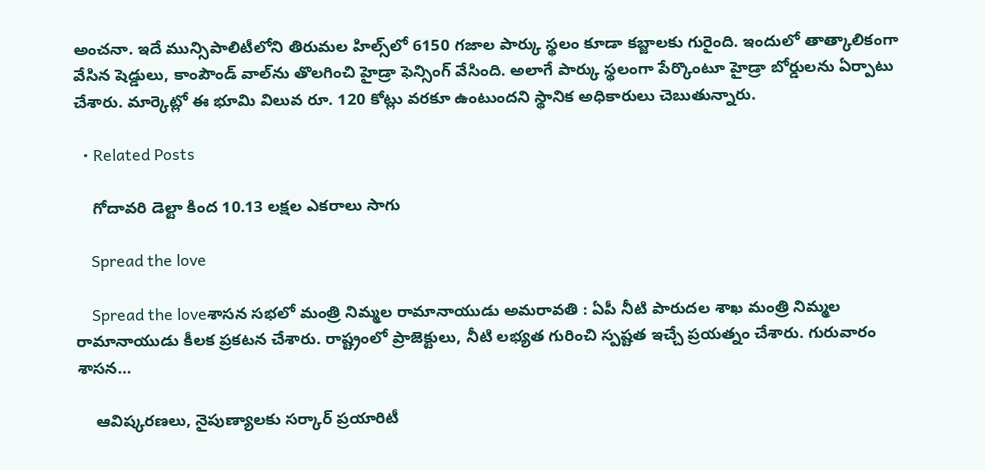అంచ‌నా. ఇదే మున్సిపాలిటీలోని తిరుమ‌ల హిల్స్‌లో 6150 గ‌జాల పార్కు స్థ‌లం కూడా క‌బ్జాల‌కు గురైంది. ఇందులో తాత్కాలికంగా వేసిన షెడ్డులు, కాంపౌండ్ వాల్‌ను తొల‌గించి హైడ్రా ఫెన్సింగ్ వేసింది. అలాగే పార్కు స్థ‌లంగా పేర్కొంటూ హైడ్రా బోర్డుల‌ను ఏర్పాటు చేశారు. మార్కెట్లో ఈ భూమి విలువ రూ. 120 కోట్లు వ‌ర‌కూ ఉంటుంద‌ని స్థానిక అధికారులు చెబుతున్నారు.

  • Related Posts

    గోదావ‌రి డెల్టా కింద 10.13 ల‌క్ష‌ల ఎక‌రాలు సాగు

    Spread the love

    Spread the loveశాస‌న స‌భ‌లో మంత్రి నిమ్మ‌ల రామానాయుడు అమ‌రావ‌తి : ఏపీ నీటి పారుద‌ల శాఖ మంత్రి నిమ్మ‌ల రామానాయుడు కీల‌క ప్ర‌క‌ట‌న చేశారు. రాష్ట్రంలో ప్రాజెక్టులు, నీటి ల‌భ్య‌త గురించి స్ప‌ష్ట‌త ఇచ్చే ప్ర‌య‌త్నం చేశారు. గురువారం శాస‌న…

    ఆవిష్కరణలు, నైపుణ్యాలకు స‌ర్కార్ ప్ర‌యారిటీ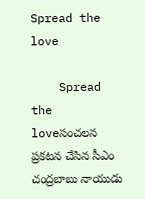Spread the love

    Spread the loveసంచ‌ల‌న ప్ర‌క‌ట‌న చేసిన సీఎం చంద్ర‌బాబు నాయుడు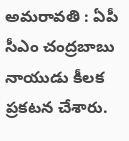అమ‌రావ‌తి : ఏపీ సీఎం చంద్ర‌బాబు నాయుడు కీల‌క ప్ర‌క‌ట‌న చేశారు.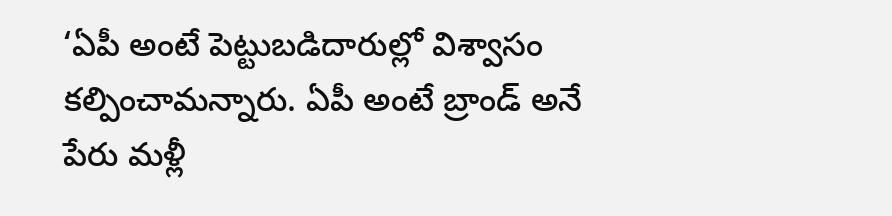‘ఏపీ అంటే పెట్టుబడిదారుల్లో విశ్వాసం కల్పించామ‌న్నారు. ఏపీ అంటే బ్రాండ్ అనే పేరు మళ్లీ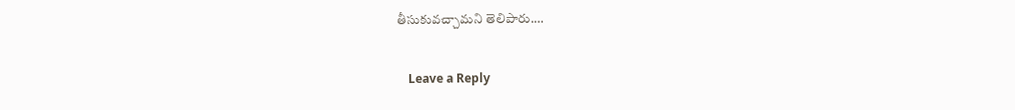తీసుకువచ్చామ‌ని తెలిపారు.…

    Leave a Reply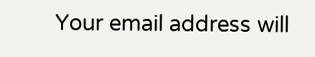Your email address will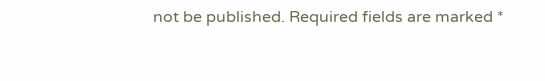not be published. Required fields are marked *